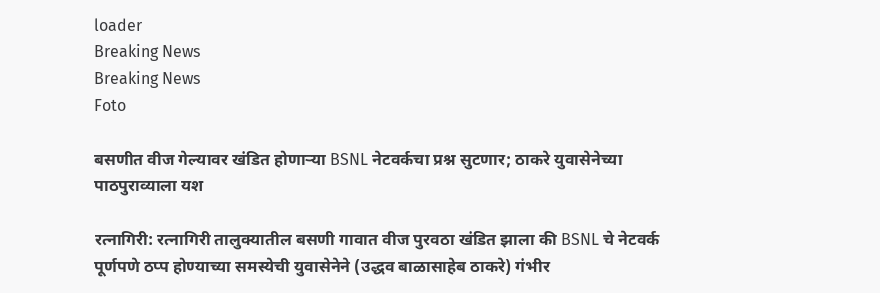loader
Breaking News
Breaking News
Foto

बसणीत वीज गेल्यावर खंडित होणाऱ्या BSNL नेटवर्कचा प्रश्न सुटणार; ठाकरे युवासेनेच्या पाठपुराव्याला यश

रत्नागिरी: रत्नागिरी तालुक्यातील बसणी गावात वीज पुरवठा खंडित झाला की BSNL चे नेटवर्क पूर्णपणे ठप्प होण्याच्या समस्येची युवासेनेने (उद्धव बाळासाहेब ठाकरे) गंभीर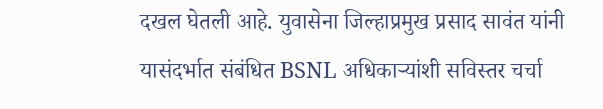दखल घेतली आहे. युवासेना जिल्हाप्रमुख प्रसाद सावंत यांनी यासंदर्भात संबंधित BSNL अधिकाऱ्यांशी सविस्तर चर्चा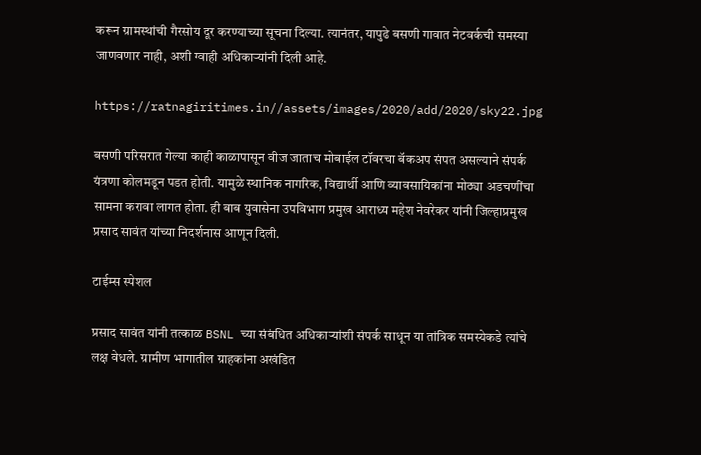करून ग्रामस्थांची गैरसोय दूर करण्याच्या सूचना दिल्या. त्यानंतर, यापुढे बसणी गावात नेटवर्कची समस्या जाणवणार नाही, अशी ग्वाही अधिकाऱ्यांनी दिली आहे.

https://ratnagiritimes.in//assets/images/2020/add/2020/sky22.jpg

बसणी परिसरात गेल्या काही काळापासून वीज जाताच मोबाईल टॉवरचा बॅकअप संपत असल्याने संपर्क यंत्रणा कोलमडून पडत होती. यामुळे स्थानिक नागरिक, विद्यार्थी आणि व्यावसायिकांना मोठ्या अडचणींचा सामना करावा लागत होता. ही बाब युवासेना उपविभाग प्रमुख आराध्य महेश नेवरेकर यांनी जिल्हाप्रमुख प्रसाद सावंत यांच्या निदर्शनास आणून दिली.

टाईम्स स्पेशल

प्रसाद सावंत यांनी तत्काळ BSNL च्या संबंधित अधिकाऱ्यांशी संपर्क साधून या तांत्रिक समस्येकडे त्यांचे लक्ष वेधले. ग्रामीण भागातील ग्राहकांना अखंडित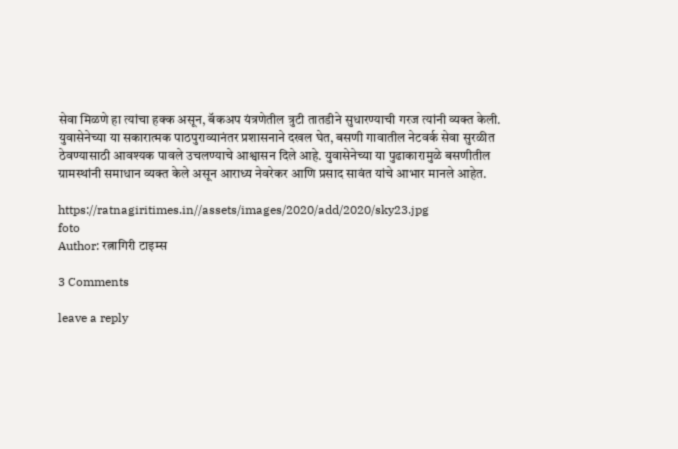सेवा मिळणे हा त्यांचा हक्क असून, बॅकअप यंत्रणेतील त्रुटी तातडीने सुधारण्याची गरज त्यांनी व्यक्त केली. युवासेनेच्या या सकारात्मक पाठपुराव्यानंतर प्रशासनाने दखल घेत, बसणी गावातील नेटवर्क सेवा सुरळीत ठेवण्यासाठी आवश्यक पावले उचलण्याचे आश्वासन दिले आहे. युवासेनेच्या या पुढाकारामुळे बसणीतील ग्रामस्थांनी समाधान व्यक्त केले असून आराध्य नेवरेकर आणि प्रसाद सावंत यांचे आभार मानले आहेत.

https://ratnagiritimes.in//assets/images/2020/add/2020/sky23.jpg
foto
Author: रत्नागिरी टाइम्स

3 Comments

leave a reply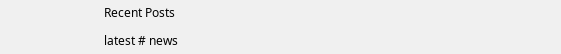Recent Posts

latest # news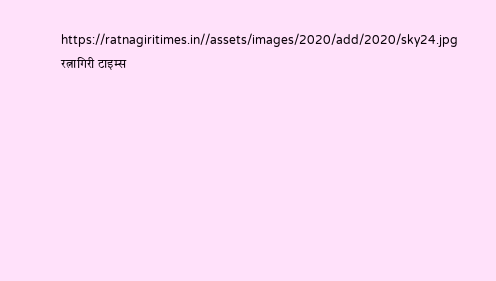https://ratnagiritimes.in//assets/images/2020/add/2020/sky24.jpg
रत्नागिरी टाइम्स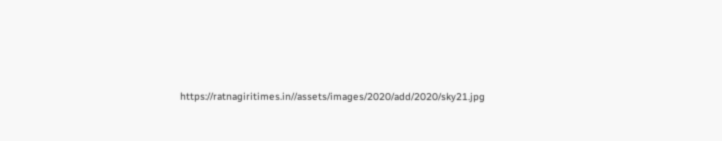https://ratnagiritimes.in//assets/images/2020/add/2020/sky21.jpg